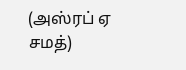(அஸ்ரப் ஏ சமத்)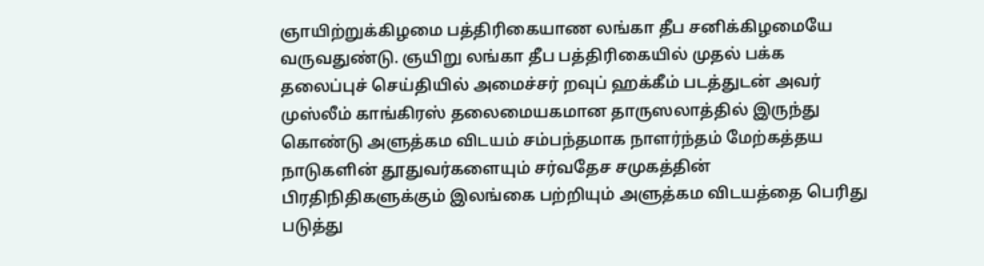ஞாயிற்றுக்கிழமை பத்திரிகையாண லங்கா தீப சனிக்கிழமையே வருவதுண்டு. ஞயிறு லங்கா தீப பத்திரிகையில் முதல் பக்க தலைப்புச் செய்தியில் அமைச்சர் றவுப் ஹக்கீம் படத்துடன் அவர் முஸ்லீம் காங்கிரஸ் தலைமையகமான தாருஸலாத்தில் இருந்து கொண்டு அளுத்கம விடயம் சம்பந்தமாக நாளர்ந்தம் மேற்கத்தய நாடுகளின் தூதுவர்களையும் சர்வதேச சமுகத்தின் பிரதிநிதிகளுக்கும் இலங்கை பற்றியும் அளுத்கம விடயத்தை பெரிது படுத்து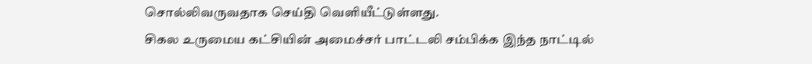சொல்லிவருவதாக செய்தி வெளியீட்டுள்ளது.
சிகல உருமைய கட்சியின் அமைச்சர் பாட்டலி சம்பிக்க இந்த நாட்டில்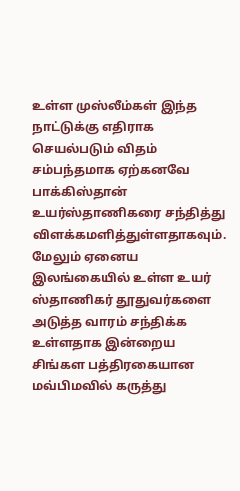உள்ள முஸ்லீம்கள் இந்த நாட்டுக்கு எதிராக செயல்படும் விதம் சம்பந்தமாக ஏற்கனவே பாக்கிஸ்தான் உயர்ஸ்தாணிகரை சந்தித்து விளக்கமளித்துள்ளதாகவும். மேலும் ஏனைய இலங்கையில் உள்ள உயர் ஸ்தாணிகர் தூதுவர்களை அடுத்த வாரம் சந்திக்க உள்ளதாக இன்றைய சிங்கள பத்திரகையான மவ்பிமவில் கருத்து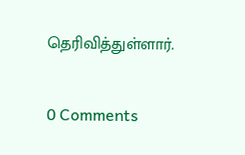தெரிவித்துள்ளார்.


0 Comments